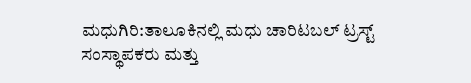ಮಧುಗಿರಿ:ತಾಲೂಕಿನಲ್ಲಿ ಮಧು ಚಾರಿಟಬಲ್ ಟ್ರಸ್ಟ್ ಸಂಸ್ಥಾಪಕರು ಮತ್ತು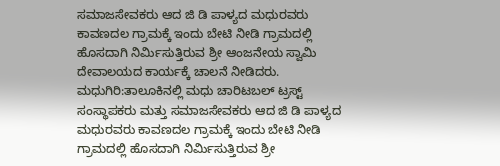ಸಮಾಜಸೇವಕರು ಆದ ಜಿ ಡಿ ಪಾಳ್ಯದ ಮಧುರವರು ಕಾವಣದಲ ಗ್ರಾಮಕ್ಕೆ ಇಂದು ಬೇಟಿ ನೀಡಿ ಗ್ರಾಮದಲ್ಲಿ ಹೊಸದಾಗಿ ನಿರ್ಮಿಸುತ್ತಿರುವ ಶ್ರೀ ಆಂಜನೇಯ ಸ್ವಾಮಿ ದೇವಾಲಯದ ಕಾರ್ಯಕ್ಕೆ ಚಾಲನೆ ನೀಡಿದರು.
ಮಧುಗಿರಿ:ತಾಲೂಕಿನಲ್ಲಿ ಮಧು ಚಾರಿಟಬಲ್ ಟ್ರಸ್ಟ್ ಸಂಸ್ಥಾಪಕರು ಮತ್ತು ಸಮಾಜಸೇವಕರು ಆದ ಜಿ ಡಿ ಪಾಳ್ಯದ ಮಧುರವರು ಕಾವಣದಲ ಗ್ರಾಮಕ್ಕೆ ಇಂದು ಬೇಟಿ ನೀಡಿ ಗ್ರಾಮದಲ್ಲಿ ಹೊಸದಾಗಿ ನಿರ್ಮಿಸುತ್ತಿರುವ ಶ್ರೀ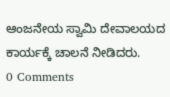ಆಂಜನೇಯ ಸ್ವಾಮಿ ದೇವಾಲಯದ ಕಾರ್ಯಕ್ಕೆ ಚಾಲನೆ ನೀಡಿದರು.
0 Comments